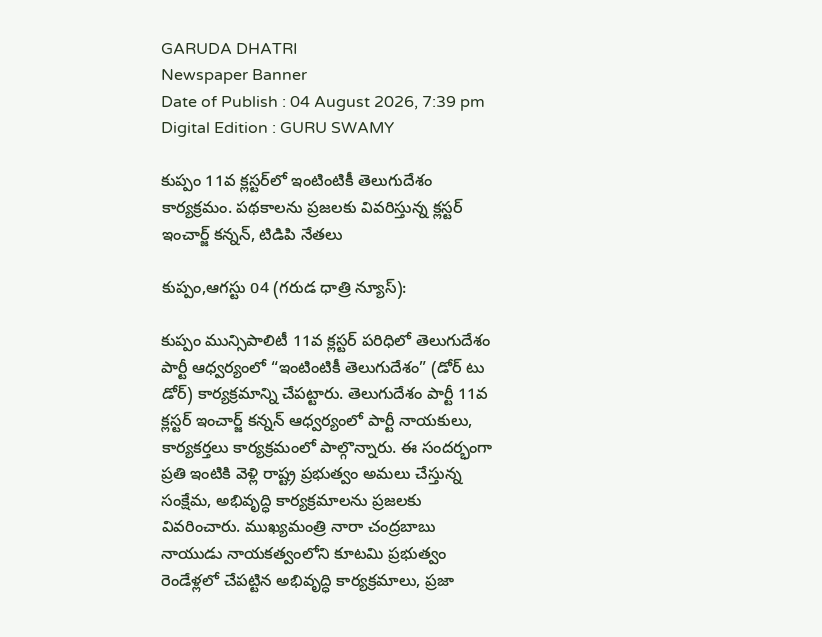GARUDA DHATRI
Newspaper Banner
Date of Publish : 04 August 2026, 7:39 pm Digital Edition : GURU SWAMY

కుప్పం 11వ క్లస్టర్‌లో ఇంటింటికీ తెలుగుదేశం కార్యక్రమం. పథకాలను ప్రజలకు వివరిస్తున్న క్లస్టర్ ఇంచార్జ్ కన్నన్, టిడిపి నేతలు

కుప్పం,ఆగస్టు 04 (గరుడ ధాత్రి న్యూస్):

కుప్పం మున్సిపాలిటీ 11వ క్లస్టర్ పరిధిలో తెలుగుదేశం పార్టీ ఆధ్వర్యంలో “ఇంటింటికీ తెలుగుదేశం” (డోర్ టు డోర్) కార్యక్రమాన్ని చేపట్టారు. తెలుగుదేశం పార్టీ 11వ క్లస్టర్ ఇంచార్జ్ కన్నన్ ఆధ్వర్యంలో పార్టీ నాయకులు, కార్యకర్తలు కార్యక్రమంలో పాల్గొన్నారు. ఈ సందర్భంగా ప్రతి ఇంటికి వెళ్లి రాష్ట్ర ప్రభుత్వం అమలు చేస్తున్న సంక్షేమ, అభివృద్ధి కార్యక్రమాలను ప్రజలకు వివరించారు. ముఖ్యమంత్రి నారా చంద్రబాబు నాయుడు నాయకత్వంలోని కూటమి ప్రభుత్వం రెండేళ్లలో చేపట్టిన అభివృద్ధి కార్యక్రమాలు, ప్రజా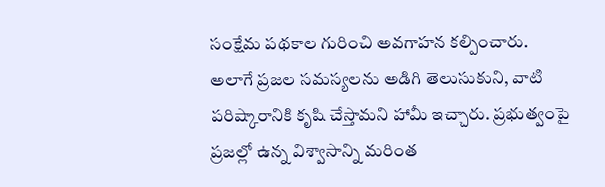సంక్షేమ పథకాల గురించి అవగాహన కల్పించారు.
అలాగే ప్రజల సమస్యలను అడిగి తెలుసుకుని, వాటి పరిష్కారానికి కృషి చేస్తామని హామీ ఇచ్చారు. ప్రభుత్వంపై ప్రజల్లో ఉన్న విశ్వాసాన్ని మరింత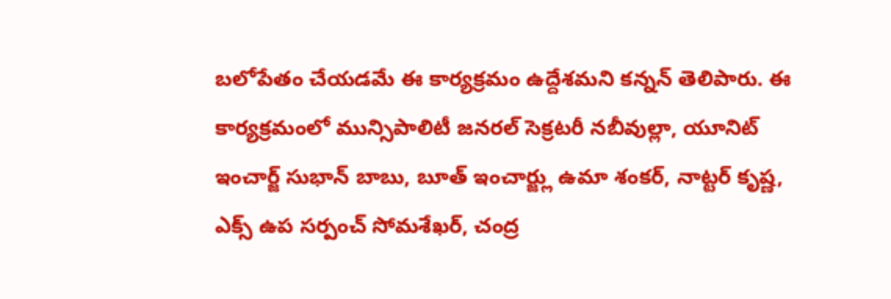బలోపేతం చేయడమే ఈ కార్యక్రమం ఉద్దేశమని కన్నన్ తెలిపారు. ఈ కార్యక్రమంలో మున్సిపాలిటీ జనరల్ సెక్రటరీ నబీవుల్లా, యూనిట్ ఇంచార్జ్ సుభాన్ బాబు, బూత్ ఇంచార్జ్లు ఉమా శంకర్, నాట్టర్ కృష్ణ, ఎక్స్ ఉప సర్పంచ్ సోమశేఖర్, చంద్ర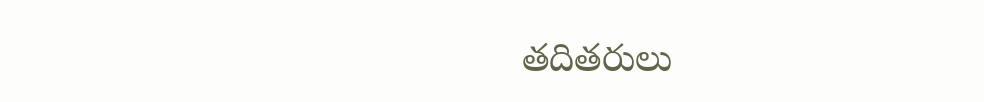తదితరులు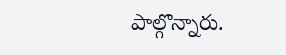పాల్గొన్నారు.